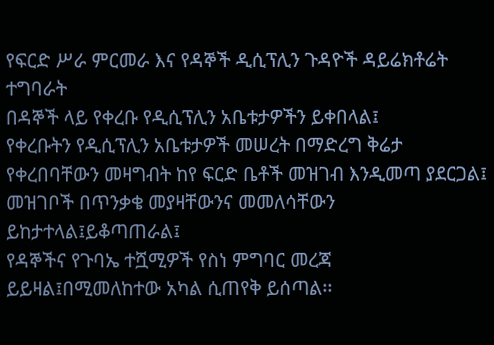የፍርድ ሥራ ምርመራ እና የዳኞች ዲሲፕሊን ጉዳዮች ዳይሬክቶሬት ተግባራት
በዳኞች ላይ የቀረቡ የዲሲፕሊን አቤቱታዎችን ይቀበላል፤
የቀረቡትን የዲሲፕሊን አቤቱታዎች መሠረት በማድረግ ቅሬታ የቀረበባቸውን መዛግብት ከየ ፍርድ ቤቶች መዝገብ እንዲመጣ ያደርጋል፤
መዝገቦች በጥንቃቄ መያዛቸውንና መመለሳቸውን ይከታተላል፤ይቆጣጠራል፤
የዳኞችና የጉባኤ ተሿሚዎች የስነ ምግባር መረጃ ይይዛል፤በሚመለከተው አካል ሲጠየቅ ይሰጣል፡፡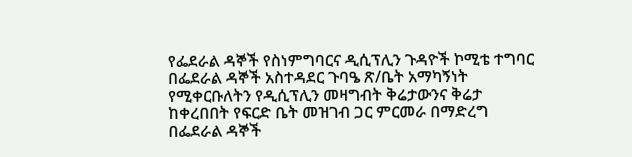የፌደራል ዳኞች የስነምግባርና ዲሲፕሊን ጉዳዮች ኮሚቴ ተግባር
በፌደራል ዳኞች አስተዳደር ጉባዔ ጽ/ቤት አማካኝነት የሚቀርቡለትን የዲሲፕሊን መዛግብት ቅሬታውንና ቅሬታ ከቀረበበት የፍርድ ቤት መዝገብ ጋር ምርመራ በማድረግ በፌደራል ዳኞች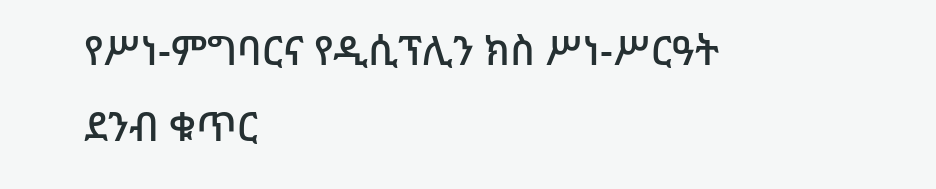የሥነ-ምግባርና የዲሲፕሊን ክስ ሥነ-ሥርዓት ደንብ ቁጥር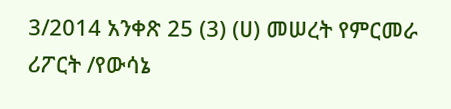3/2014 አንቀጽ 25 (3) (ሀ) መሠረት የምርመራ ሪፖርት /የውሳኔ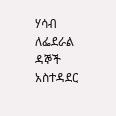ሃሳብ ለፌደራል ዳኞች አስተዳደር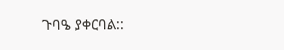ጉባዔ ያቀርባል::